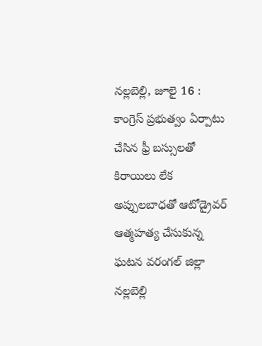నల్లబెల్లి, జూలై 16 : కాంగ్రెస్ ప్రభుత్వం ఏర్పాటు చేసిన ఫ్రీ బస్సులతో కిరాయిలు లేక అప్పులబాధతో ఆటోడ్రైవర్ ఆత్మహత్య చేసుకున్న ఘటన వరంగల్ జిల్లా నల్లబెల్లి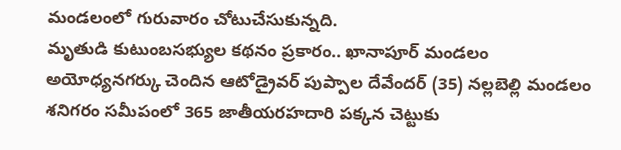మండలంలో గురువారం చోటుచేసుకున్నది.
మృతుడి కుటుంబసభ్యుల కథనం ప్రకారం.. ఖానాపూర్ మండలం అయోధ్యనగర్కు చెందిన ఆటోడ్రైవర్ పుప్పాల దేవేందర్ (35) నల్లబెల్లి మండలం శనిగరం సమీపంలో 365 జాతీయరహదారి పక్కన చెట్టుకు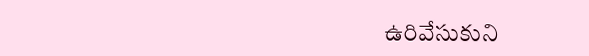ఉరివేసుకుని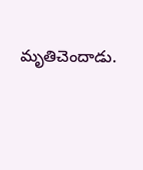మృతిచెందాడు.